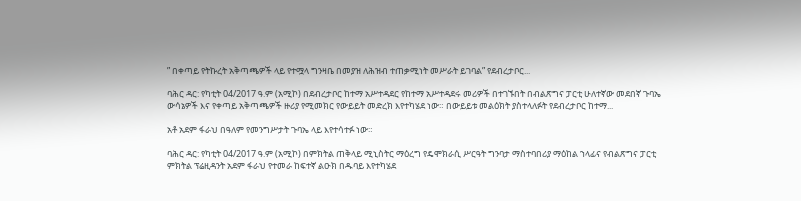” በቀጣይ የትኩረት አቅጣጫዎች ላይ የተሟላ ግንዛቤ በመያዝ ለሕዝብ ተጠቃሚነት መሥራት ይገባል” የደብረታቦር...

ባሕር ዳር: የካቲት 04/2017 ዓ.ም (አሚኮ) በደብረታቦር ከተማ አሥተዳደር የከተማ አሥተዳደሩ መሪዎች በተገኙበት በብልጽግና ፓርቲ ሁለተኛው መደበኛ ጉባኤ ውሳኔዎች እና የቀጣይ አቅጣጫዎች ዙሪያ የሚመክር የውይይት መድረክ እየተካሄደ ነው። በውይይቱ መልዕክት ያስተላለፉት የደብረታቦር ከተማ...

አቶ አደም ፋራህ በዓለም የመንግሥታት ጉባኤ ላይ እየተሳተፉ ነው።

ባሕር ዳር: የካቲት 04/2017 ዓ.ም (አሚኮ) በምክትል ጠቅላይ ሚኒስትር ማዕረግ የዴሞክራሲ ሥርዓት ግንባታ ማስተባበሪያ ማዕከል ኀላፊና የብልጽግና ፓርቲ ምክትል ፕሬዚዳንት አደም ፋራህ የተመራ ከፍተኛ ልዑክ በዱባይ እየተካሄደ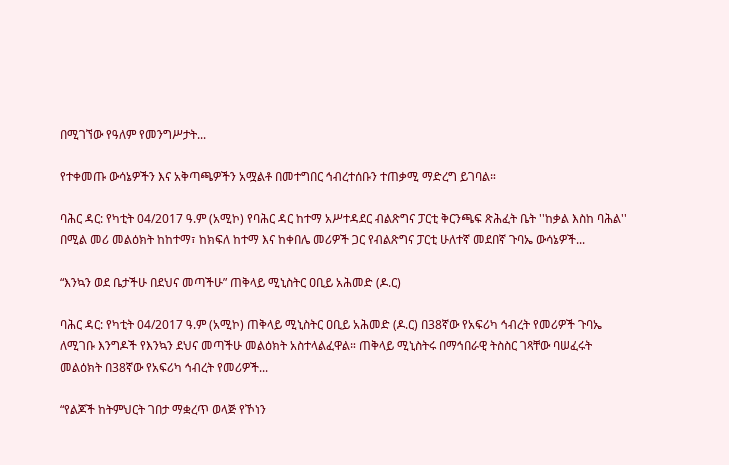በሚገኘው የዓለም የመንግሥታት...

የተቀመጡ ውሳኔዎችን እና አቅጣጫዎችን አሟልቶ በመተግበር ኅብረተሰቡን ተጠቃሚ ማድረግ ይገባል።

ባሕር ዳር: የካቲት 04/2017 ዓ.ም (አሚኮ) የባሕር ዳር ከተማ አሥተዳደር ብልጽግና ፓርቲ ቅርንጫፍ ጽሕፈት ቤት ''ከቃል እስከ ባሕል'' በሚል መሪ መልዕክት ከከተማ፣ ከክፍለ ከተማ እና ከቀበሌ መሪዎች ጋር የብልጽግና ፓርቲ ሁለተኛ መደበኛ ጉባኤ ውሳኔዎች...

“እንኳን ወደ ቤታችሁ በደህና መጣችሁ” ጠቅላይ ሚኒስትር ዐቢይ አሕመድ (ዶ.ር)

ባሕር ዳር: የካቲት 04/2017 ዓ.ም (አሚኮ) ጠቅላይ ሚኒስትር ዐቢይ አሕመድ (ዶ.ር) በ38ኛው የአፍሪካ ኅብረት የመሪዎች ጉባኤ ለሚገቡ እንግዶች የእንኳን ደህና መጣችሁ መልዕክት አስተላልፈዋል። ጠቅላይ ሚኒስትሩ በማኅበራዊ ትስስር ገጻቸው ባሠፈሩት መልዕክት በ38ኛው የአፍሪካ ኅብረት የመሪዎች...

“የልጆች ከትምህርት ገበታ ማቋረጥ ወላጅ የኾነን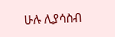ሁሉ ሊያሳስብ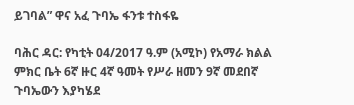ይገባል” ዋና አፈ ጉባኤ ፋንቱ ተስፋዬ

ባሕር ዳር: የካቲት 04/2017 ዓ.ም (አሚኮ) የአማራ ክልል ምክር ቤት 6ኛ ዙር 4ኛ ዓመት የሥራ ዘመን 9ኛ መደበኛ ጉባኤውን እያካሄደ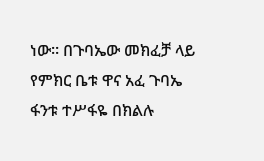ነው። በጉባኤው መክፈቻ ላይ የምክር ቤቱ ዋና አፈ ጉባኤ ፋንቱ ተሥፋዬ በክልሉ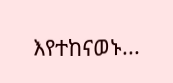እየተከናወኑ...